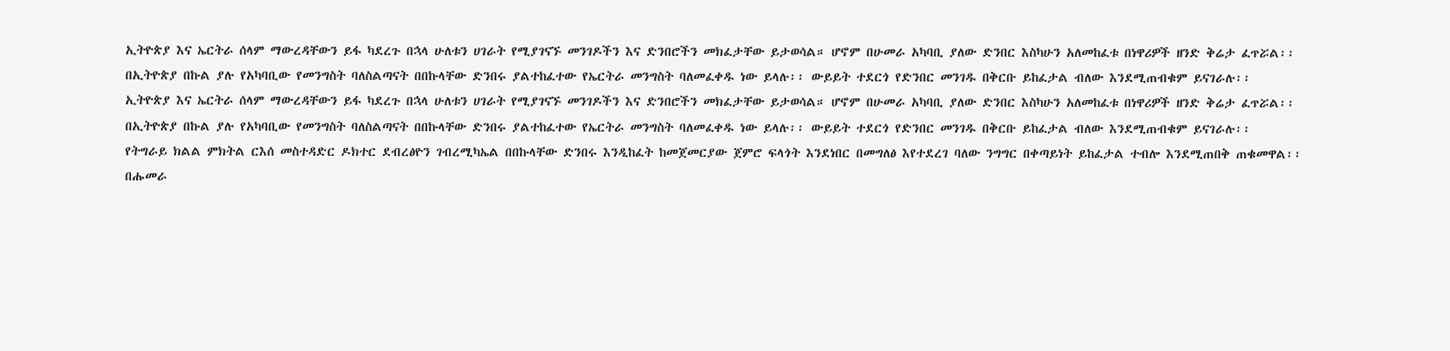ኢትዮጵያ እና ኤርትራ ሰላም ማውረዳቸውን ይፋ ካደረጉ በኋላ ሁለቱን ሀገራት የሚያገናኙ መንገዶችን እና ድንበሮችን መክፈታቸው ይታወሳል። ሆኖም በሁመራ አካባቢ ያለው ድንበር እስካሁን አለመከፈቱ በነዋሪዎች ዘንድ ቅሬታ ፈጥሯል፡፡
በኢትዮጵያ በኩል ያሉ የአካባቢው የመንግስት ባለስልጣናት በበኩላቸው ድንበሩ ያልተከፈተው የኤርትራ መንግስት ባለመፈቀዱ ነው ይላሉ፡፡ ውይይት ተደርጎ የድንበር መንገዱ በቅርቡ ይከፈታል ብለው እንደሚጠብቁም ይናገራሉ፡፡
ኢትዮጵያ እና ኤርትራ ሰላም ማውረዳቸውን ይፋ ካደረጉ በኋላ ሁለቱን ሀገራት የሚያገናኙ መንገዶችን እና ድንበሮችን መክፈታቸው ይታወሳል። ሆኖም በሁመራ አካባቢ ያለው ድንበር እስካሁን አለመከፈቱ በነዋሪዎች ዘንድ ቅሬታ ፈጥሯል፡፡
በኢትዮጵያ በኩል ያሉ የአካባቢው የመንግስት ባለስልጣናት በበኩላቸው ድንበሩ ያልተከፈተው የኤርትራ መንግስት ባለመፈቀዱ ነው ይላሉ፡፡ ውይይት ተደርጎ የድንበር መንገዱ በቅርቡ ይከፈታል ብለው እንደሚጠብቁም ይናገራሉ፡፡
የትግራይ ክልል ምክትል ርእሰ መስተዳድር ዶክተር ደብረፅዮን ገብረሚካኤል በበኩላቸው ድንበሩ እንዲከፈት ከመጀመርያው ጀምሮ ፍላጎት እንደነበር በመግለፅ እየተደረገ ባለው ንግግር በቀጣይነት ይከፈታል ተብሎ እንደሚጠበቅ ጠቁመዋል፡፡
በሑመራ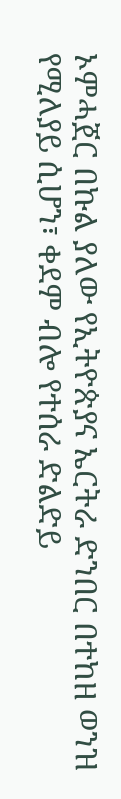ኦምሓጀር በኩል ያለው የኢትዮጵያና ኤርትራ ድንበር በተከዘ ወንዝ የሚለያይ ሲሆን፣ ቀደም ብሎ የተሰራ ድልድይ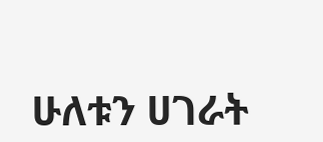ሁለቱን ሀገራት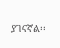ያገናኛል፡፡